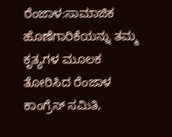ರೆಂಜಾಳ:ಸಾಮಾಜಿಕ ಹೊಣೆಗಾರಿಕೆಯನ್ನು ತಮ್ಮ ಕೃತ್ಯಗಳ ಮೂಲಕ ತೋರಿಸಿದ ರೆಂಜಾಳ ಕಾಂಗ್ರೆಸ್ ಸಮಿತಿ,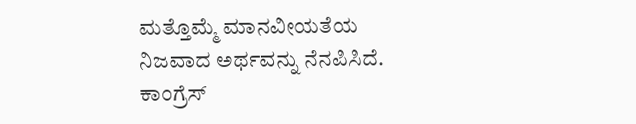ಮತ್ತೊಮ್ಮೆ ಮಾನವೀಯತೆಯ ನಿಜವಾದ ಅರ್ಥವನ್ನು ನೆನಪಿಸಿದೆ.
ಕಾಂಗ್ರೆಸ್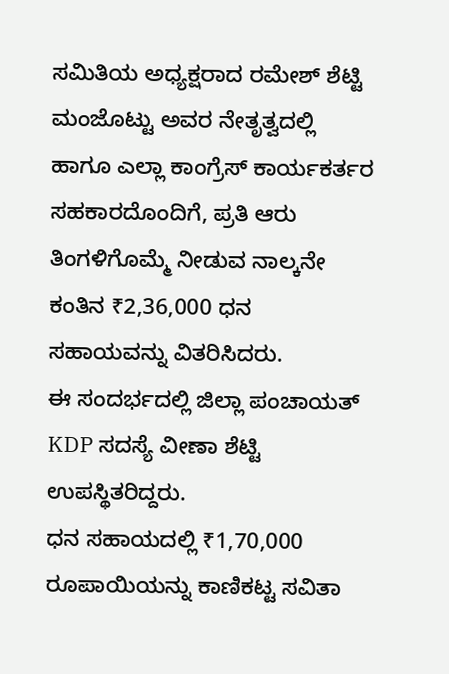ಸಮಿತಿಯ ಅಧ್ಯಕ್ಷರಾದ ರಮೇಶ್ ಶೆಟ್ಟಿ ಮಂಜೊಟ್ಟು ಅವರ ನೇತೃತ್ವದಲ್ಲಿ ಹಾಗೂ ಎಲ್ಲಾ ಕಾಂಗ್ರೆಸ್ ಕಾರ್ಯಕರ್ತರ ಸಹಕಾರದೊಂದಿಗೆ, ಪ್ರತಿ ಆರು ತಿಂಗಳಿಗೊಮ್ಮೆ ನೀಡುವ ನಾಲ್ಕನೇ ಕಂತಿನ ₹2,36,000 ಧನ ಸಹಾಯವನ್ನು ವಿತರಿಸಿದರು.
ಈ ಸಂದರ್ಭದಲ್ಲಿ ಜಿಲ್ಲಾ ಪಂಚಾಯತ್ KDP ಸದಸ್ಯೆ ವೀಣಾ ಶೆಟ್ಟಿ ಉಪಸ್ಥಿತರಿದ್ದರು.
ಧನ ಸಹಾಯದಲ್ಲಿ ₹1,70,000 ರೂಪಾಯಿಯನ್ನು ಕಾಣಿಕಟ್ಟ ಸವಿತಾ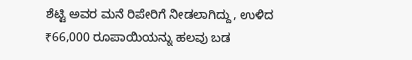ಶೆಟ್ಟಿ ಅವರ ಮನೆ ರಿಪೇರಿಗೆ ನೀಡಲಾಗಿದ್ದು, ಉಳಿದ ₹66,000 ರೂಪಾಯಿಯನ್ನು ಹಲವು ಬಡ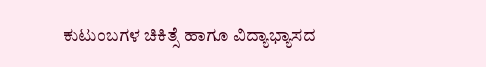ಕುಟುಂಬಗಳ ಚಿಕಿತ್ಸೆ ಹಾಗೂ ವಿದ್ಯಾಭ್ಯಾಸದ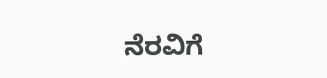ನೆರವಿಗೆ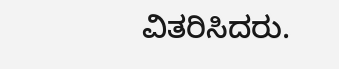ವಿತರಿಸಿದರು.